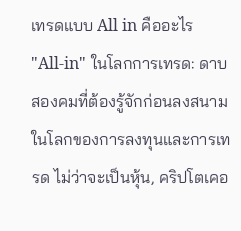เทรดแบบ All in คืออะไร
"All-in" ในโลกการเทรด: ดาบสองคมที่ต้องรู้จักก่อนลงสนาม
ในโลกของการลงทุนและการเทรด ไม่ว่าจะเป็นหุ้น, คริปโตเคอ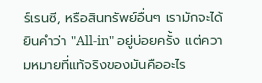ร์เรนซี, หรือสินทรัพย์อื่นๆ เรามักจะได้ยินคำว่า "All-in" อยู่บ่อยครั้ง แต่ความหมายที่แท้จริงของมันคืออะไร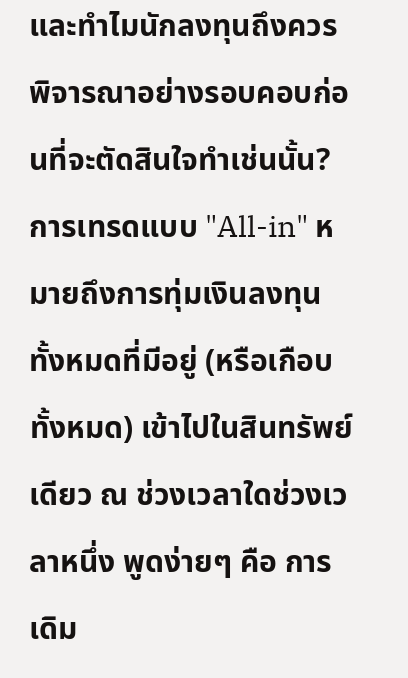และทำไมนักลงทุนถึงควรพิจารณาอย่างรอบคอบก่อนที่จะตัดสินใจทำเช่นนั้น?
การเทรดแบบ "All-in" หมายถึงการทุ่มเงินลงทุนทั้งหมดที่มีอยู่ (หรือเกือบทั้งหมด) เข้าไปในสินทรัพย์เดียว ณ ช่วงเวลาใดช่วงเวลาหนึ่ง พูดง่ายๆ คือ การเดิม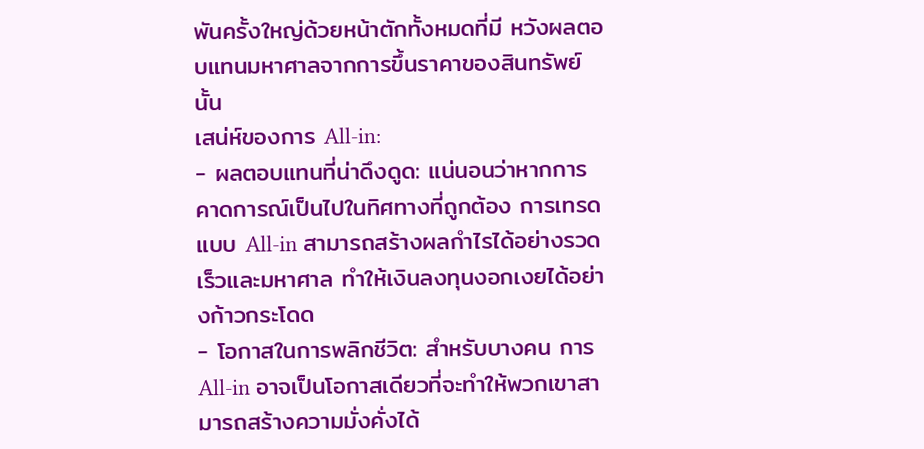พันครั้งใหญ่ด้วยหน้าตักทั้งหมดที่มี หวังผลตอบแทนมหาศาลจากการขึ้นราคาของสินทรัพย์นั้น
เสน่ห์ของการ All-in:
- ผลตอบแทนที่น่าดึงดูด: แน่นอนว่าหากการคาดการณ์เป็นไปในทิศทางที่ถูกต้อง การเทรดแบบ All-in สามารถสร้างผลกำไรได้อย่างรวดเร็วและมหาศาล ทำให้เงินลงทุนงอกเงยได้อย่างก้าวกระโดด
- โอกาสในการพลิกชีวิต: สำหรับบางคน การ All-in อาจเป็นโอกาสเดียวที่จะทำให้พวกเขาสามารถสร้างความมั่งคั่งได้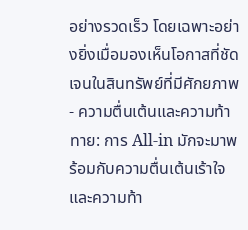อย่างรวดเร็ว โดยเฉพาะอย่างยิ่งเมื่อมองเห็นโอกาสที่ชัดเจนในสินทรัพย์ที่มีศักยภาพ
- ความตื่นเต้นและความท้าทาย: การ All-in มักจะมาพร้อมกับความตื่นเต้นเร้าใจและความท้า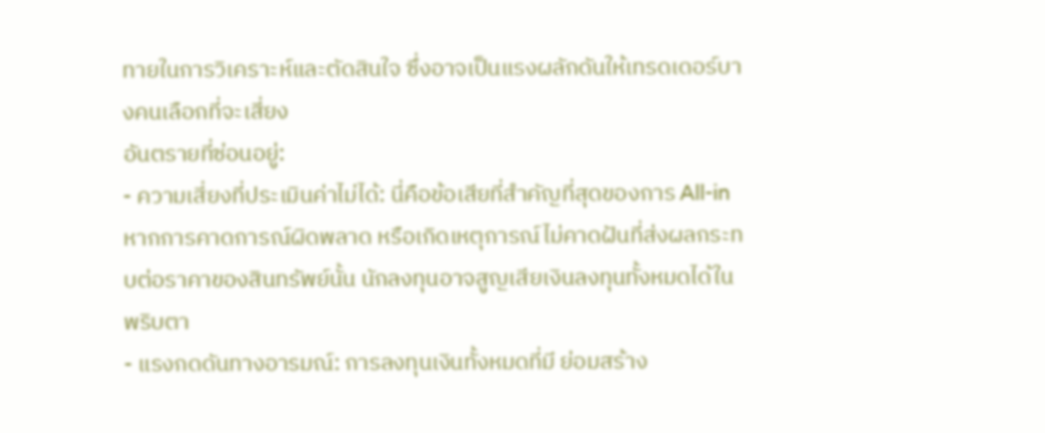ทายในการวิเคราะห์และตัดสินใจ ซึ่งอาจเป็นแรงผลักดันให้เทรดเดอร์บางคนเลือกที่จะเสี่ยง
อันตรายที่ซ่อนอยู่:
- ความเสี่ยงที่ประเมินค่าไม่ได้: นี่คือข้อเสียที่สำคัญที่สุดของการ All-in หากการคาดการณ์ผิดพลาด หรือเกิดเหตุการณ์ไม่คาดฝันที่ส่งผลกระทบต่อราคาของสินทรัพย์นั้น นักลงทุนอาจสูญเสียเงินลงทุนทั้งหมดได้ในพริบตา
- แรงกดดันทางอารมณ์: การลงทุนเงินทั้งหมดที่มี ย่อมสร้าง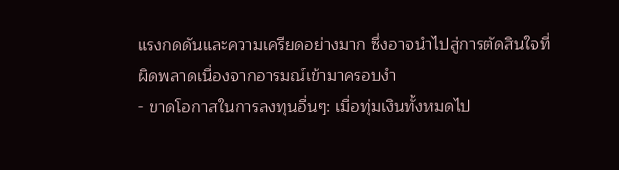แรงกดดันและความเครียดอย่างมาก ซึ่งอาจนำไปสู่การตัดสินใจที่ผิดพลาดเนื่องจากอารมณ์เข้ามาครอบงำ
- ขาดโอกาสในการลงทุนอื่นๆ: เมื่อทุ่มเงินทั้งหมดไป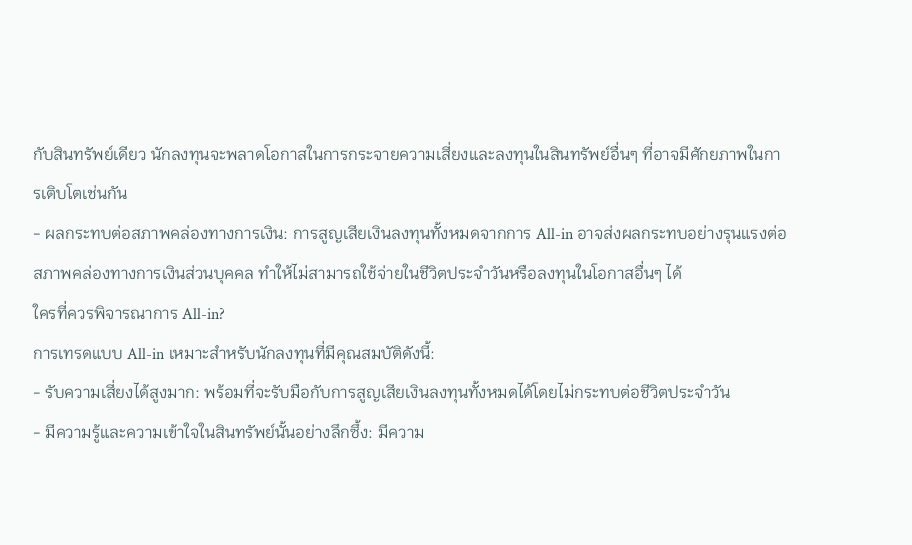กับสินทรัพย์เดียว นักลงทุนจะพลาดโอกาสในการกระจายความเสี่ยงและลงทุนในสินทรัพย์อื่นๆ ที่อาจมีศักยภาพในการเติบโตเช่นกัน
- ผลกระทบต่อสภาพคล่องทางการเงิน: การสูญเสียเงินลงทุนทั้งหมดจากการ All-in อาจส่งผลกระทบอย่างรุนแรงต่อสภาพคล่องทางการเงินส่วนบุคคล ทำให้ไม่สามารถใช้จ่ายในชีวิตประจำวันหรือลงทุนในโอกาสอื่นๆ ได้
ใครที่ควรพิจารณาการ All-in?
การเทรดแบบ All-in เหมาะสำหรับนักลงทุนที่มีคุณสมบัติดังนี้:
- รับความเสี่ยงได้สูงมาก: พร้อมที่จะรับมือกับการสูญเสียเงินลงทุนทั้งหมดได้โดยไม่กระทบต่อชีวิตประจำวัน
- มีความรู้และความเข้าใจในสินทรัพย์นั้นอย่างลึกซึ้ง: มีความ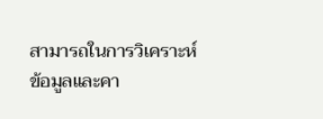สามารถในการวิเคราะห์ข้อมูลและคา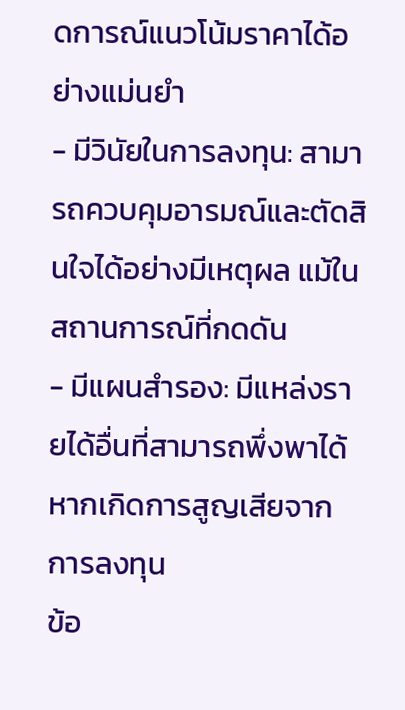ดการณ์แนวโน้มราคาได้อย่างแม่นยำ
- มีวินัยในการลงทุน: สามารถควบคุมอารมณ์และตัดสินใจได้อย่างมีเหตุผล แม้ในสถานการณ์ที่กดดัน
- มีแผนสำรอง: มีแหล่งรายได้อื่นที่สามารถพึ่งพาได้หากเกิดการสูญเสียจากการลงทุน
ข้อ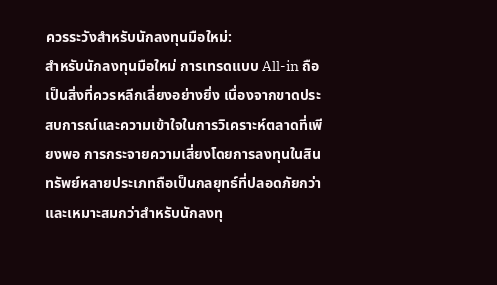ควรระวังสำหรับนักลงทุนมือใหม่:
สำหรับนักลงทุนมือใหม่ การเทรดแบบ All-in ถือเป็นสิ่งที่ควรหลีกเลี่ยงอย่างยิ่ง เนื่องจากขาดประสบการณ์และความเข้าใจในการวิเคราะห์ตลาดที่เพียงพอ การกระจายความเสี่ยงโดยการลงทุนในสินทรัพย์หลายประเภทถือเป็นกลยุทธ์ที่ปลอดภัยกว่าและเหมาะสมกว่าสำหรับนักลงทุ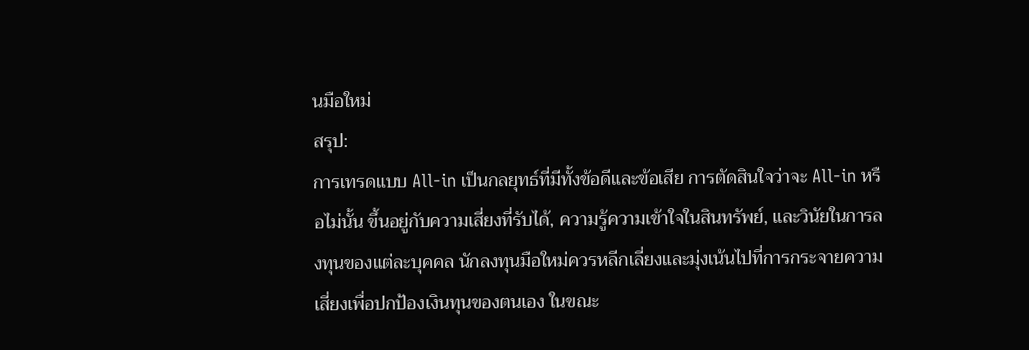นมือใหม่
สรุป:
การเทรดแบบ All-in เป็นกลยุทธ์ที่มีทั้งข้อดีและข้อเสีย การตัดสินใจว่าจะ All-in หรือไม่นั้น ขึ้นอยู่กับความเสี่ยงที่รับได้, ความรู้ความเข้าใจในสินทรัพย์, และวินัยในการลงทุนของแต่ละบุคคล นักลงทุนมือใหม่ควรหลีกเลี่ยงและมุ่งเน้นไปที่การกระจายความเสี่ยงเพื่อปกป้องเงินทุนของตนเอง ในขณะ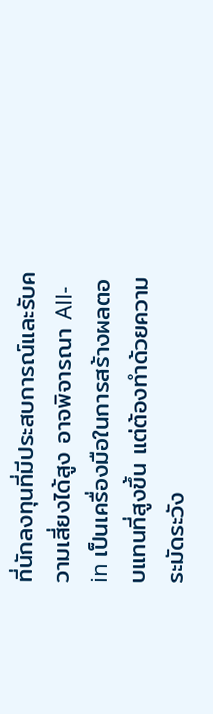ที่นักลงทุนที่มีประสบการณ์และรับความเสี่ยงได้สูง อาจพิจารณา All-in เป็นเครื่องมือในการสร้างผลตอบแทนที่สูงขึ้น แต่ต้องทำด้วยความระมัดระวัง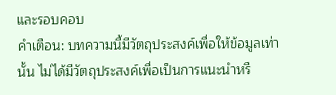และรอบคอบ
คำเตือน: บทความนี้มีวัตถุประสงค์เพื่อให้ข้อมูลเท่านั้น ไม่ได้มีวัตถุประสงค์เพื่อเป็นการแนะนำหรื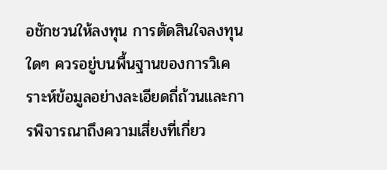อชักชวนให้ลงทุน การตัดสินใจลงทุนใดๆ ควรอยู่บนพื้นฐานของการวิเคราะห์ข้อมูลอย่างละเอียดถี่ถ้วนและการพิจารณาถึงความเสี่ยงที่เกี่ยว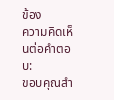ข้อง
ความคิดเห็นต่อคำตอบ:
ขอบคุณสำ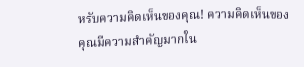หรับความคิดเห็นของคุณ! ความคิดเห็นของคุณมีความสำคัญมากใน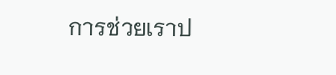การช่วยเราป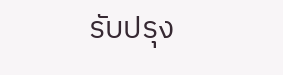รับปรุง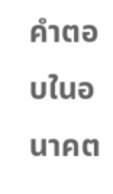คำตอบในอนาคต